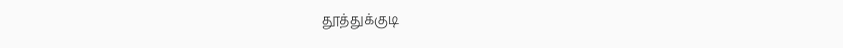தூத்துக்குடி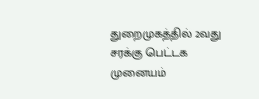துறைமுகத்தில் 2வது சரக்கு பெட்டக முனையம்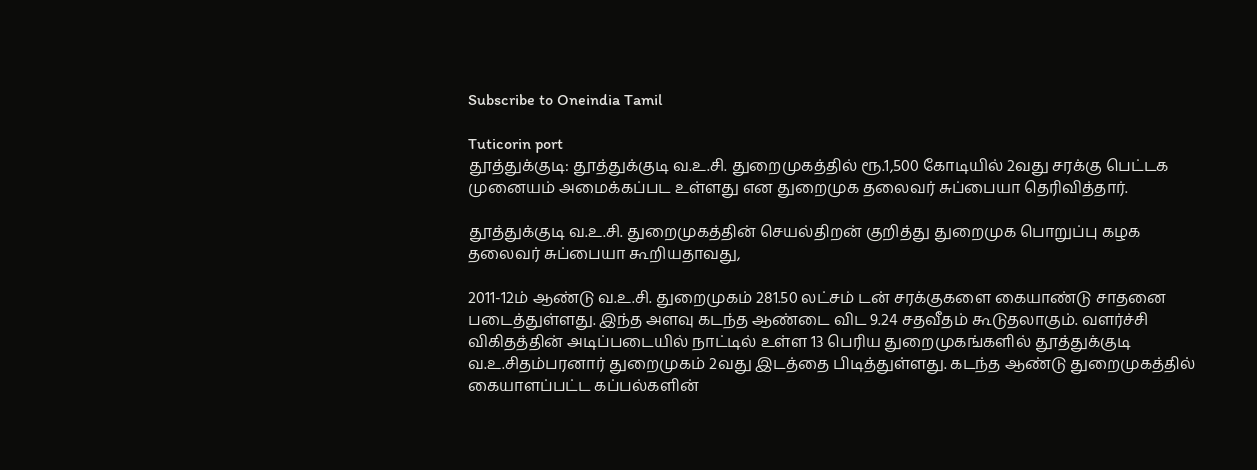Subscribe to Oneindia Tamil

Tuticorin port
தூத்துக்குடி: தூத்துக்குடி வ.உ.சி. துறைமுகத்தில் ரூ.1,500 கோடியில் 2வது சரக்கு பெட்டக முனையம் அமைக்கப்பட உள்ளது என துறைமுக தலைவர் சுப்பையா தெரிவித்தார்.

தூத்துக்குடி வ.உ.சி. துறைமுகத்தின் செயல்திறன் குறித்து துறைமுக பொறுப்பு கழக தலைவர் சுப்பையா கூறியதாவது,

2011-12ம் ஆண்டு வ.உ.சி. துறைமுகம் 281.50 லட்சம் டன் சரக்குகளை கையாண்டு சாதனை படைத்துள்ளது. இந்த அளவு கடந்த ஆண்டை விட 9.24 சதவீதம் கூடுதலாகும். வளர்ச்சி விகிதத்தின் அடிப்படையில் நாட்டில் உள்ள 13 பெரிய துறைமுகங்களில் தூத்துக்குடி வ.உ.சிதம்பரனார் துறைமுகம் 2வது இடத்தை பிடித்துள்ளது. கடந்த ஆண்டு துறைமுகத்தில் கையாளப்பட்ட கப்பல்களின்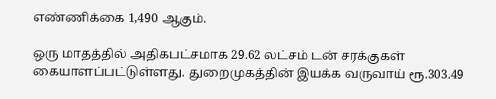எண்ணிக்கை 1,490 ஆகும்.

ஒரு மாதத்தில் அதிகபட்சமாக 29.62 லட்சம் டன் சரக்குகள் கையாளப்பட்டுள்ளது. துறைமுகத்தின் இயக்க வருவாய் ரூ.303.49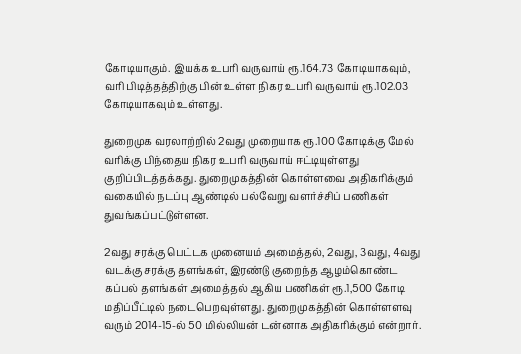கோடியாகும். இயக்க உபரி வருவாய் ரூ.164.73 கோடியாகவும், வரி பிடித்தத்திற்கு பின் உள்ள நிகர உபரி வருவாய் ரூ.102.03 கோடியாகவும் உள்ளது.

துறைமுக வரலாற்றில் 2வது முறையாக ரூ.100 கோடிக்கு மேல் வரிக்கு பிந்தைய நிகர உபரி வருவாய் ஈட்டியுள்ளது குறிப்பிடத்தக்கது. துறைமுகத்தின் கொள்ளவை அதிகரிக்கும் வகையில் நடப்பு ஆண்டில் பல்வேறு வளர்ச்சிப் பணிகள் துவங்கப்பட்டுள்ளன.

2வது சரக்கு பெட்டக முனையம் அமைத்தல், 2வது, 3வது, 4வது வடக்கு சரக்கு தளங்கள், இரண்டு குறைந்த ஆழம்கொண்ட கப்பல் தளங்கள் அமைத்தல் ஆகிய பணிகள் ரூ.1,500 கோடி மதிப்பீட்டில் நடைபெறவுள்ளது. துறைமுகத்தின் கொள்ளளவு வரும் 2014-15-ல் 50 மில்லியன் டன்னாக அதிகரிக்கும் என்றார்.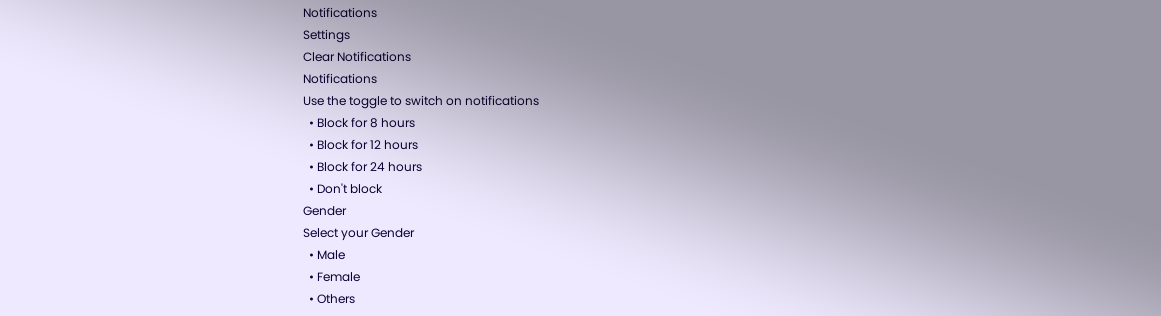Notifications
Settings
Clear Notifications
Notifications
Use the toggle to switch on notifications
  • Block for 8 hours
  • Block for 12 hours
  • Block for 24 hours
  • Don't block
Gender
Select your Gender
  • Male
  • Female
  • Others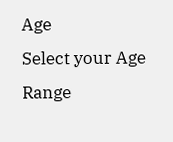Age
Select your Age Range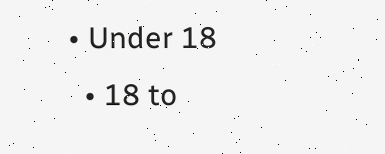• Under 18
  • 18 to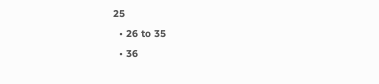25
  • 26 to 35
  • 36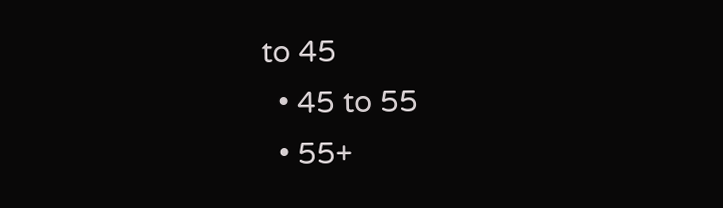to 45
  • 45 to 55
  • 55+